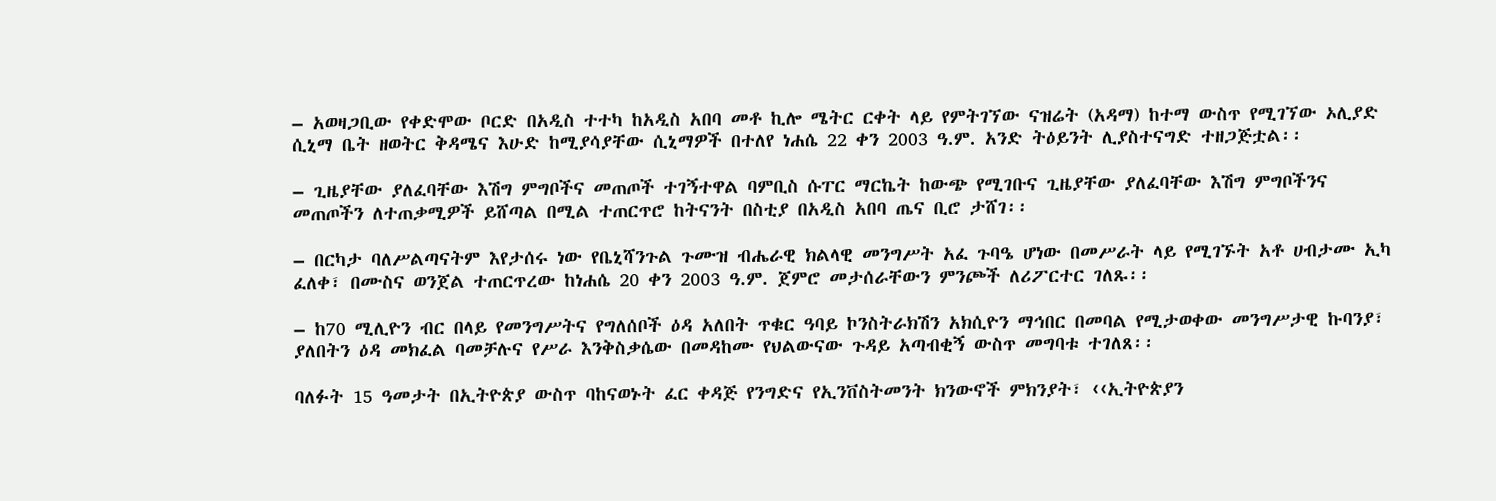– አወዛጋቢው የቀድሞው ቦርድ በአዲስ ተተካ ከአዲስ አበባ መቶ ኪሎ ሜትር ርቀት ላይ የምትገኘው ናዝሬት (አዳማ) ከተማ ውስጥ የሚገኘው ኦሊያድ ሲኒማ ቤት ዘወትር ቅዳሜና እሁድ ከሚያሳያቸው ሲኒማዎች በተለየ ነሐሴ 22 ቀን 2003 ዓ.ም. አንድ ትዕይንት ሊያስተናግድ ተዘጋጅቷል፡፡

– ጊዜያቸው ያለፈባቸው እሽግ ምግቦችና መጠጦች ተገኝተዋል ባምቢስ ሱፐር ማርኬት ከውጭ የሚገቡና ጊዜያቸው ያለፈባቸው እሽግ ምግቦችንና መጠጦችን ለተጠቃሚዎች ይሸጣል በሚል ተጠርጥሮ ከትናንት በስቲያ በአዲስ አበባ ጤና ቢሮ ታሸገ፡፡

– በርካታ ባለሥልጣናትም እየታሰሩ ነው የቤኒሻንጉል ጉሙዝ ብሔራዊ ክልላዊ መንግሥት አፈ ጉባዔ ሆነው በመሥራት ላይ የሚገኙት አቶ ሀብታሙ ኢካ ፈለቀ፣ በሙስና ወንጀል ተጠርጥረው ከነሐሴ 20 ቀን 2003 ዓ.ም. ጀምሮ መታሰራቸውን ምንጮች ለሪፖርተር ገለጹ፡፡

– ከ70 ሚሊዮን ብር በላይ የመንግሥትና የግለሰቦች ዕዳ አለበት ጥቁር ዓባይ ኮንስትራክሽን አክሲዮን ማኅበር በመባል የሚታወቀው መንግሥታዊ ኩባንያ፣ ያለበትን ዕዳ መክፈል ባመቻሉና የሥራ እንቅስቃሴው በመዳከሙ የህልውናው ጉዳይ አጣብቂኝ ውስጥ መግባቱ ተገለጸ፡፡

ባለፉት 15 ዓመታት በኢትዮጵያ ውስጥ ባከናወኑት ፈር ቀዳጅ የንግድና የኢንቨስትመንት ክንውኖች ምክንያት፣ ‹‹ኢትዮጵያን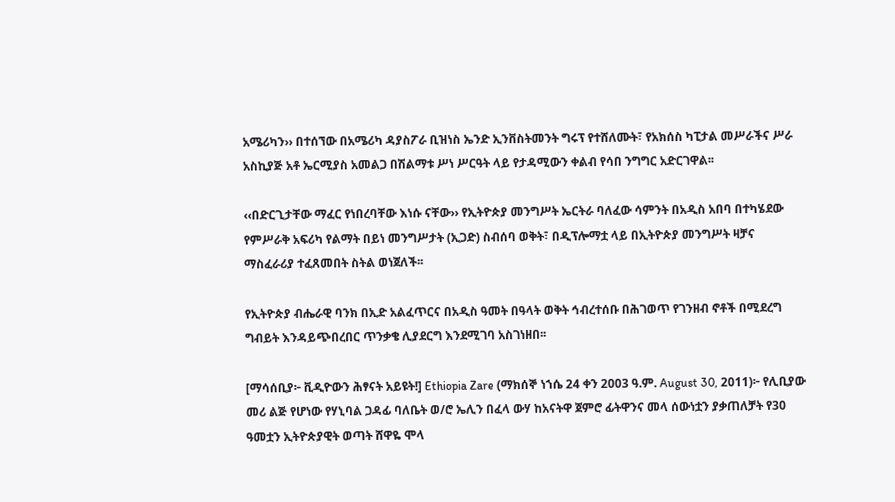አሜሪካን›› በተሰኘው በአሜሪካ ዳያስፖራ ቢዝነስ ኤንድ ኢንቨስትመንት ግሩፕ የተሸለሙት፣ የአክሰስ ካፒታል መሥራችና ሥራ አስኪያጅ አቶ ኤርሚያስ አመልጋ በሽልማቱ ሥነ ሥርዓት ላይ የታዳሚውን ቀልብ የሳበ ንግግር አድርገዋል፡፡

‹‹በድርጊታቸው ማፈር የነበረባቸው እነሱ ናቸው›› የኢትዮጵያ መንግሥት ኤርትራ ባለፈው ሳምንት በአዲስ አበባ በተካሄደው የምሥራቅ አፍሪካ የልማት በይነ መንግሥታት (ኢጋድ) ስብሰባ ወቅት፣ በዲፕሎማቷ ላይ በኢትዮጵያ መንግሥት ዛቻና ማስፈራሪያ ተፈጸመበት ስትል ወነጀለች፡፡

የኢትዮጵያ ብሔራዊ ባንክ በኢድ አልፈጥርና በአዲስ ዓመት በዓላት ወቅት ኅብረተሰቡ በሕገወጥ የገንዘብ ኖቶች በሚደረግ ግብይት እንዳይጭበረበር ጥንቃቄ ሊያደርግ እንደሚገባ አስገነዘበ፡፡

[ማሳሰቢያ፦ ቪዲዮውን ሕፃናት አይዩት!] Ethiopia Zare (ማክሰኞ ነኀሴ 24 ቀን 2003 ዓ.ም. August 30, 2011)፦ የሊቢያው መሪ ልጅ የሆነው የሃኒባል ጋዳፊ ባለቤት ወ/ሮ ኤሊን በፈላ ውሃ ከአናትዋ ጀምሮ ፊትዋንና መላ ሰውነቷን ያቃጠለቻት የ30 ዓመቷን ኢትዮጵያዊት ወጣት ሸዋዬ ሞላ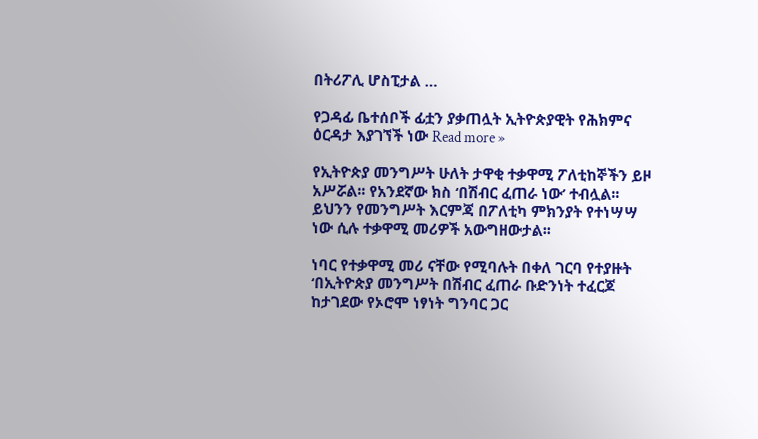በትሪፖሊ ሆስፒታል …

የጋዳፊ ቤተሰቦች ፊቷን ያቃጠሏት ኢትዮጵያዊት የሕክምና ዕርዳታ እያገኘች ነው Read more »

የኢትዮጵያ መንግሥት ሁለት ታዋቂ ተቃዋሚ ፖለቲከኞችን ይዞ አሥሯል፡፡ የአንደኛው ክስ ‘በሽብር ፈጠራ ነው’ ተብሏል፡፡ ይህንን የመንግሥት እርምጃ በፖለቲካ ምክንያት የተነሣሣ ነው ሲሉ ተቃዋሚ መሪዎች አውግዘውታል፡፡

ነባር የተቃዋሚ መሪ ናቸው የሚባሉት በቀለ ገርባ የተያዙት ‘በኢትዮጵያ መንግሥት በሽብር ፈጠራ ቡድንነት ተፈርጆ ከታገደው የኦሮሞ ነፃነት ግንባር ጋር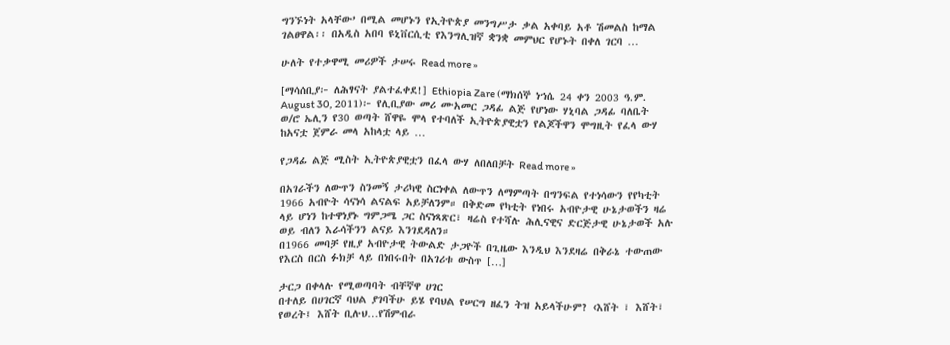ግንኙነት አላቸው’ በሚል መሆኑን የኢትዮጵያ መንግሥታ ቃል አቀባይ አቶ ሽመልስ ከማል ገልፀዋል፡፡ በአዲስ አበባ ዩኒቨርሲቲ የእንግሊዝኛ ቋንቋ መምህር የሆኑት በቀለ ገርባ …

ሁለት የተቃዋሚ መሪዎች ታሠሩ Read more »

[ማሳሰቢያ፦ ለሕፃናት ያልተፈቀደ!] Ethiopia Zare (ማክሰኞ ነኀሴ 24 ቀን 2003 ዓ.ም. August 30, 2011)፦ የሊቢያው መሪ ሙአመር ጋዳፊ ልጅ የሆነው ሃኒባል ጋዳፊ ባለቤት ወ/ሮ ኤሊን የ30 ወጣት ሸዋዬ ሞላ የተባለች ኢትዮጵያዊቷን የልጆችዋን ሞግዚት የፈላ ውሃ ከአናቷ ጀምራ መላ አከላቷ ላይ …

የጋዳፊ ልጅ ሚስት ኢትዮጵያዊቷን በፈላ ውሃ ለበለበቻት Read more »

በአገራችን ለውጥን ስንመኝ ታሪካዊ ስርነቀል ለውጥን ለማምጣት በግንፍል የተነሳውን የየካቲት 1966 አብዮት ሳናነሳ ልናልፍ አይቻለንም። በቅድመ የካቲት የነበሩ አብዮታዊ ሁኔታወችን ዛሬ ላይ ሆነን ከተዋነያኑ ግምጋሜ ጋር ስናነጻጽር፣ ዛሬስ የተሻሉ ሕሊናዊና ድርጅታዊ ሁኔታወች አሉ ወይ ብለን እራሳችንን ልናይ እንገደዳለን።
በ1966 መባቻ የዚያ አብዮታዊ ትውልድ ታጋዮች በጊዜው እንዲህ እንደዛሬ በቅራኔ ተውጠው የእርስ በርስ ፉክቻ ላይ በነበሩበት በአገሪቱ ውስጥ […]

ታርጋ በቀላሉ የሚወጣባት ብቸኛዋ ሀገር
በተለይ በሀገርኛ ባህል ያገባችሁ ይሄ የባህል የሠርግ ዘፈን ትዝ አይላችሁም? ‹እሸት ፣ እሸት፣ የወረት፤ እሸት ቢሉህ…የሽምብራ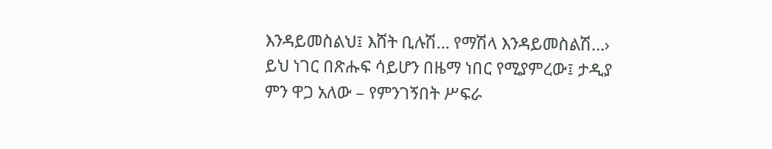እንዳይመስልህ፤ እሸት ቢሉሽ… የማሽላ እንዳይመስልሽ…› ይህ ነገር በጽሑፍ ሳይሆን በዜማ ነበር የሚያምረው፤ ታዲያ ምን ዋጋ አለው – የምንገኝበት ሥፍራ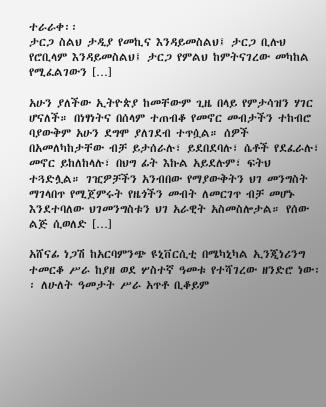ተራራቀ፡፡
ታርጋ ስልህ ታዲያ የመኪና እንዳይመስልህ፤ ታርጋ ቢሉህ የሮቢላም እንዳይመስልህ፤ ታርጋ የምልህ ከምትናገረው መካከል የሚፈልገውን […]

አሁን ያለችው ኢትዮጵያ ከመቸውም ጊዜ በላይ የምታሳዝን ሃገር ሆናለች። በነፃነትና በሰላም ተጠብቆ የመኖር መብታችን ተከብሮ ባያውቅም አሁን ደግሞ ያለገደብ ተጥሷል። ሰዎች በአመለካከታቸው ብቻ ይታሰራሉ፣ ይደበደባሉ፣ ሴቶች የደፈራሉ፣ መኖር ይከለከላሉ፣ በህግ ፊት እኩል አይደሉም፣ ፍትህ ተጓድሏል። ገዢዎቻችን አንብበው የማያውቅትን ህገ መንግስት ማገላበጥ የሚጀምሩት የዜጎችን መብት ለመርገጥ ብቻ መሆኑ እንደተባለው ህገመንግስቱን ህገ አራዊት አስመስሎታል። የሰው ልጅ ሲወለድ […]

አሸናፊ ነጋሽ ከአርባምንጭ ዩኒቨርሲቲ በሜካኒካል ኢንጂነሪንግ ተመርቆ ሥራ ከያዘ ወደ ሦስተኛ ዓመቱ የተሻገረው ዘንድሮ ነው፡፡ ለሁለት ዓመታት ሥራ አጥቶ ቢቆይም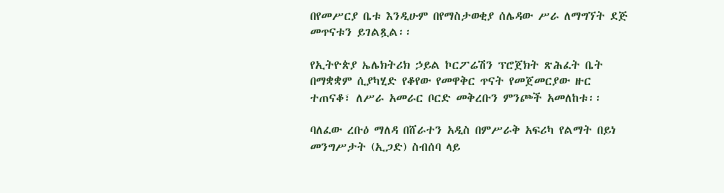በየመሥርያ ቤቱ እንዲሁም በየማስታወቂያ ሰሌዳው ሥራ ለማግኘት ደጅ መጥናቱን ይገልጿል፡፡

የኢትዮጵያ ኤሌክትሪክ ኃይል ኮርፖሬሽን ፕሮጀክት ጽሕፈት ቤት በማቋቋም ሲያካሂድ የቆየው የመዋቅር ጥናት የመጀመርያው ዙር ተጠናቆ፣ ለሥራ አመራር ቦርድ መቅረቡን ምንጮች አመለከቱ፡፡

ባለፈው ረቡዕ ማለዳ በሸራተን አዲስ በምሥራቅ አፍሪካ የልማት በይነ መንግሥታት (ኢጋድ) ስብሰባ ላይ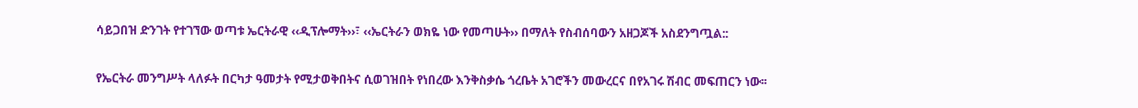ሳይጋበዝ ድንገት የተገኘው ወጣቱ ኤርትራዊ ‹‹ዲፕሎማት››፣ ‹‹ኤርትራን ወክዬ ነው የመጣሁት›› በማለት የስብሰባውን አዘጋጆች አስደንግጧል::

የኤርትራ መንግሥት ላለፉት በርካታ ዓመታት የሚታወቅበትና ሲወገዝበት የነበረው እንቅስቃሴ ጎረቤት አገሮችን መውረርና በየአገሩ ሽብር መፍጠርን ነው፡፡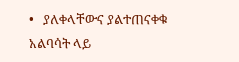•   ያለቀላቸውና ያልተጠናቀቁ አልባሳት ላይ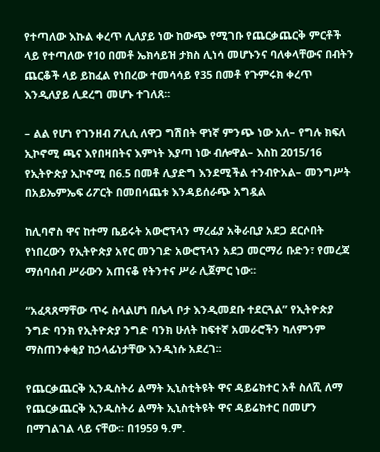የተጣለው እኩል ቀረጥ ሊለያይ ነው ከውጭ የሚገቡ የጨርቃጨርቅ ምርቶች ላይ የተጣለው የ10 በመቶ ኤክሳይዝ ታክስ ሊነሳ መሆኑንና ባለቀላቸውና በብትን ጨርቆች ላይ ይከፈል የነበረው ተመሳሳይ የ35 በመቶ የጉምሩክ ቀረጥ እንዲለያይ ሊደረግ መሆኑ ተገለጸ፡፡

– ልል የሆነ የገንዘብ ፖሊሲ ለዋጋ ግሽበት ዋነኛ ምንጭ ነው አለ– የግሉ ክፍለ ኢኮኖሚ ጫና እየበዛበትና እምነት እያጣ ነው ብሎዋል– እስከ 2015/16 የኢትዮጵያ ኢኮኖሚ በ6.5 በመቶ ሊያድግ እንደሚችል ተንብዮአል– መንግሥት በአይኤምኤፍ ሪፖርት በመበሳጨቱ እንዳይሰራጭ አግዷል

ከሊባኖስ ዋና ከተማ ቤይሩት አውሮፕላን ማረፊያ አቅራቢያ አደጋ ደርሶበት የነበረውን የኢትዮጵያ አየር መንገድ አውሮፕላን አደጋ መርማሪ ቡድን፣ የመረጃ ማሰባሰብ ሥራውን አጠናቆ የትንተና ሥራ ሊጀምር ነው፡፡

“አፈጻጸማቸው ጥሩ ስላልሆነ በሌላ ቦታ እንዲመደቡ ተደርጓል” የኢትዮጵያ ንግድ ባንክ የኢትዮጵያ ንግድ ባንክ ሁለት ከፍተኛ አመራሮችን ካለምንም ማስጠንቀቂያ ከኃላፊነታቸው እንዲነሱ አደረገ፡፡

የጨርቃጨርቅ ኢንዱስትሪ ልማት ኢኒስቲትዩት ዋና ዳይሬክተር አቶ ስለሺ ለማ የጨርቃጨርቅ ኢንዱስትሪ ልማት ኢኒስቲትዩት ዋና ዳይሬክተር በመሆን በማገልገል ላይ ናቸው፡፡ በ1959 ዓ.ም.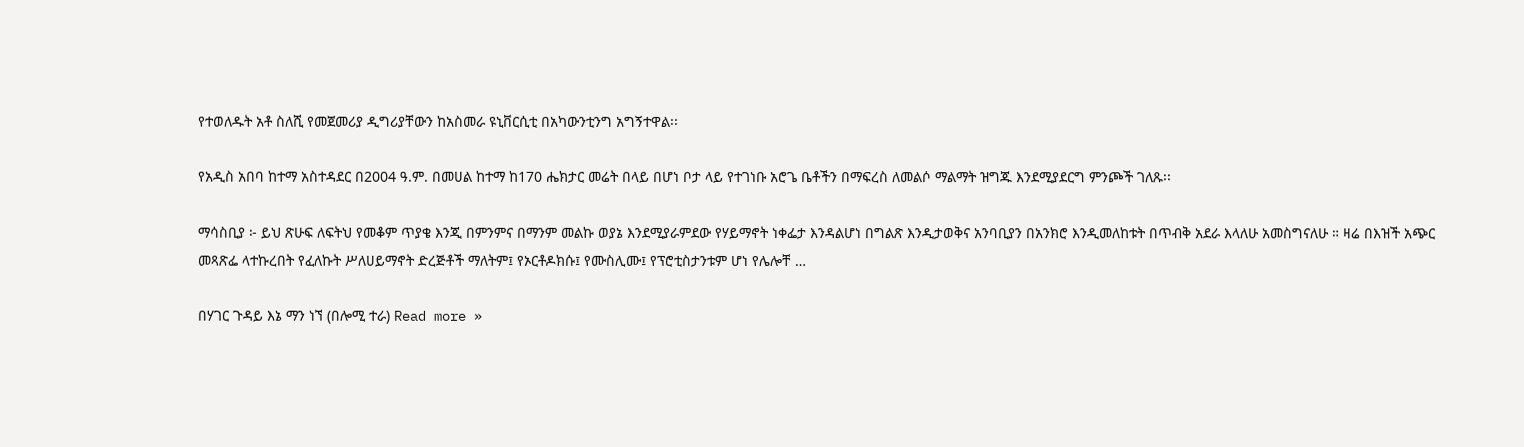የተወለዱት አቶ ስለሺ የመጀመሪያ ዲግሪያቸውን ከአስመራ ዩኒቨርሲቲ በአካውንቲንግ አግኝተዋል፡፡

የአዲስ አበባ ከተማ አስተዳደር በ2004 ዓ.ም. በመሀል ከተማ ከ170 ሔክታር መሬት በላይ በሆነ ቦታ ላይ የተገነቡ አሮጌ ቤቶችን በማፍረስ ለመልሶ ማልማት ዝግጁ እንደሚያደርግ ምንጮች ገለጹ፡፡

ማሳስቢያ ፦ ይህ ጽሁፍ ለፍትህ የመቆም ጥያቄ እንጂ በምንምና በማንም መልኩ ወያኔ እንደሚያራምደው የሃይማኖት ነቀፌታ እንዳልሆነ በግልጽ እንዲታወቅና አንባቢያን በአንክሮ እንዲመለከቱት በጥብቅ አደራ እላለሁ አመስግናለሁ ። ዛሬ በእዝች አጭር መጻጽፌ ላተኩረበት የፈለኩት ሥለሀይማኖት ድረጅቶች ማለትም፤ የኦርቶዶክሱ፤ የሙስሊሙ፤ የፕሮቲስታንቱም ሆነ የሌሎቸ …

በሃገር ጉዳይ እኔ ማን ነኘ (በሎሚ ተራ) Read more »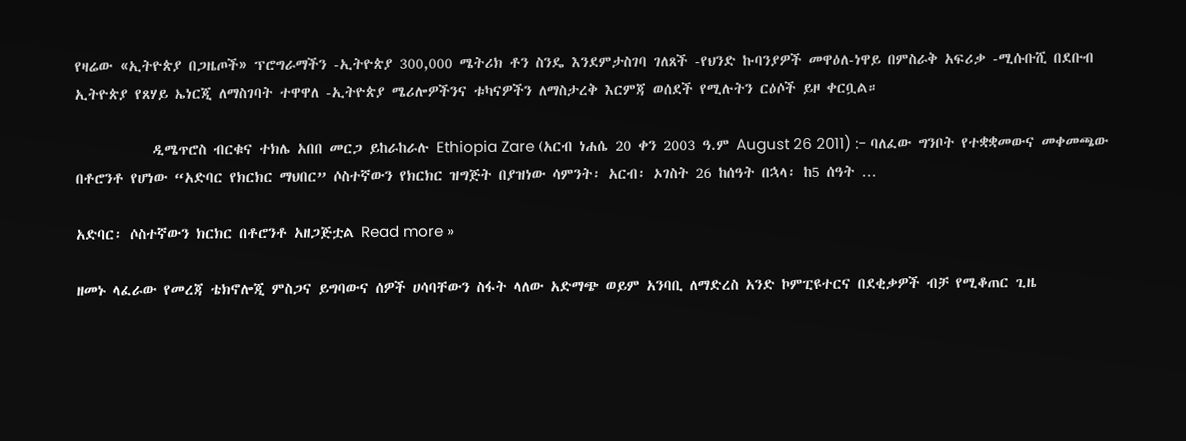የዛሬው «ኢትዮጵያ በጋዜጦች» ፕሮግራማችን -ኢትዮጵያ 300,000 ሜትሪክ ቶን ስንዴ እንደምታስገባ ገለጸች -የህንድ ኩባንያዎች መዋዕለ-ነዋይ በምስራቅ አፍሪቃ -ሚሱቡሺ በደቡብ ኢትዮጵያ የጸሃይ ኤነርጂ ለማስገባት ተዋዋለ -ኢትዮጵያ ሜሪሎዎችንና ቱካናዎችን ለማስታረቅ እርምጃ ወሰደች የሚሉትን ርዕሶች ይዞ ቀርቧል።

           ዲሜጥሮስ ብርቁና ተክሌ አበበ መርጋ ይከራከራሉ Ethiopia Zare (አርብ ነሐሴ 20 ቀን 2003 ዓ.ም August 26 2011) :- ባለፈው ግንቦት የተቋቋመውና መቀመጫው በቶሮንቶ የሆነው “አድባር የክርክር ማህበር” ሶስተኛውን የክርክር ዝግጅት በያዝነው ሳምንት፡ አርብ፡ ኦገስት 26 ከሰዓት በኋላ፡ ከ5 ሰዓት …

አድባር፡ ሶስተኛውን ክርክር በቶሮንቶ አዘጋጅቷል Read more »

ዘመኑ ላፈራው የመረጃ ቴክኖሎጂ ምስጋና ይግባውና ሰዎች ሀሳባቸውን ስፋት ላለው አድማጭ ወይም አንባቢ ለማድረስ አንድ ኮምፒዩተርና በደቂቃዎች ብቻ የሚቆጠር ጊዜ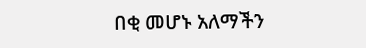በቂ መሆኑ አለማችን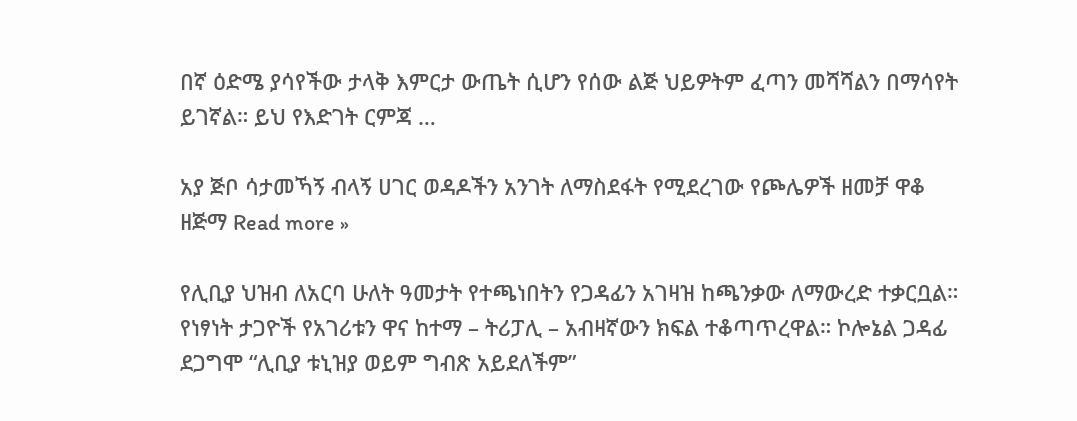በኛ ዕድሜ ያሳየችው ታላቅ እምርታ ውጤት ሲሆን የሰው ልጅ ህይዎትም ፈጣን መሻሻልን በማሳየት ይገኛል። ይህ የእድገት ርምጃ …

አያ ጅቦ ሳታመኻኝ ብላኝ ሀገር ወዳዶችን አንገት ለማስደፋት የሚደረገው የጮሌዎች ዘመቻ ዋቆ ዘጅማ Read more »

የሊቢያ ህዝብ ለአርባ ሁለት ዓመታት የተጫነበትን የጋዳፊን አገዛዝ ከጫንቃው ለማውረድ ተቃርቧል። የነፃነት ታጋዮች የአገሪቱን ዋና ከተማ – ትሪፓሊ – አብዛኛውን ክፍል ተቆጣጥረዋል። ኮሎኔል ጋዳፊ ደጋግሞ “ሊቢያ ቱኒዝያ ወይም ግብጽ አይደለችም”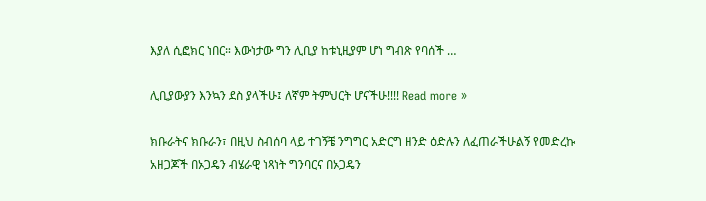እያለ ሲፎክር ነበር። እውነታው ግን ሊቢያ ከቱኒዚያም ሆነ ግብጽ የባሰች …

ሊቢያውያን እንኳን ደስ ያላችሁ፤ ለኛም ትምህርት ሆናችሁ!!!! Read more »

ክቡራትና ክቡራን፣ በዚህ ስብሰባ ላይ ተገኝቼ ንግግር አድርግ ዘንድ ዕድሉን ለፈጠራችሁልኝ የመድረኩ አዘጋጆች በኦጋዴን ብሄራዊ ነጻነት ግንባርና በኦጋዴን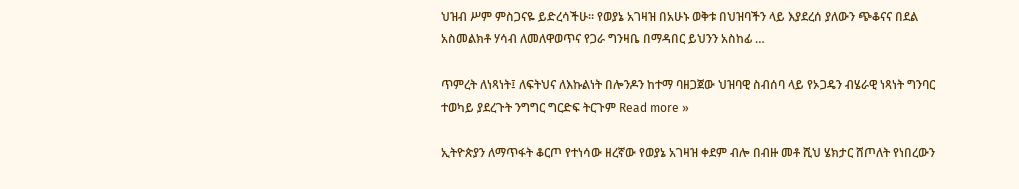ህዝብ ሥም ምስጋናዬ ይድረሳችሁ። የወያኔ አገዛዝ በአሁኑ ወቅቱ በህዝባችን ላይ እያደረሰ ያለውን ጭቆናና በደል አስመልክቶ ሃሳብ ለመለዋወጥና የጋራ ግንዛቤ በማዳበር ይህንን አስከፊ …

ጥምረት ለነጻነት፤ ለፍትህና ለእኩልነት በሎንዶን ከተማ ባዘጋጀው ህዝባዊ ስብሰባ ላይ የኦጋዴን ብሄራዊ ነጻነት ግንባር ተወካይ ያደረጉት ንግግር ግርድፍ ትርጉም Read more »

ኢትዮጵያን ለማጥፋት ቆርጦ የተነሳው ዘረኛው የወያኔ አገዛዝ ቀደም ብሎ በብዙ መቶ ሺህ ሄክታር ሸጦለት የነበረውን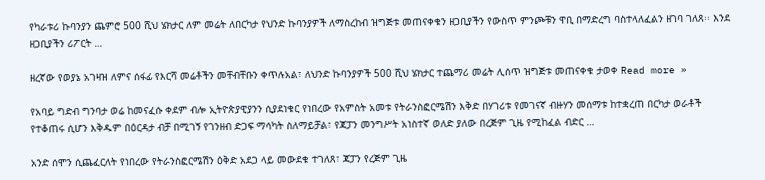የካራቱሪ ኩባንያን ጨምሮ 500 ሺህ ሄክታር ለም መሬት ለበርካታ የህንድ ኩባንያዎች ለማስረከብ ዝግጅቱ መጠናቀቁን ዘጋቢያችን የውስጥ ምንጮቹን ዋቢ በማድረግ ባስተላለፈልን ዘገባ ገለጸ፡፡ እንደ ዘጋቢያችን ሪፖርት …

ዘረኛው የወያኔ አገዛዝ ለምና ሰፋፊ የእርሻ መሬቶችን መቸብቸቡን ቀጥሉአል፣ ለህንድ ኩባንያዎች 500 ሺህ ሄክታር ተጨማሪ መሬት ሊሰጥ ዝግጅቱ መጠናቀቁ ታወቀ Read more »

የአባይ ግድብ ግንባታ ወሬ ከመናፈሱ ቀደም ብሎ ኢትዮጵያዊያንን ሲያደነቁር የነበረው የአምስት አመቱ የትራንስፎርሜሽን እቅድ በሃገሪቱ የመገናኛ ብዙሃን መሰማቱ ከተቋረጠ በርካታ ወራቶች የተቆጠሩ ሲሆን እቅዱም በዕርዳታ ብቻ በሚገኝ የገንዘብ ድጋፍ ማሳካት ስለማይቻል፣ የጃፓን መንግሥት አነስተኛ ወለድ ያለው በረጅም ጊዜ የሚከፈል ብድር …

አንድ ሰሞን ሲጨፈርለት የነበረው የትራንስፎርሜሽን ዕቅድ አደጋ ላይ መውደቁ ተገለጸ፣ ጃፓን የረጅም ጊዜ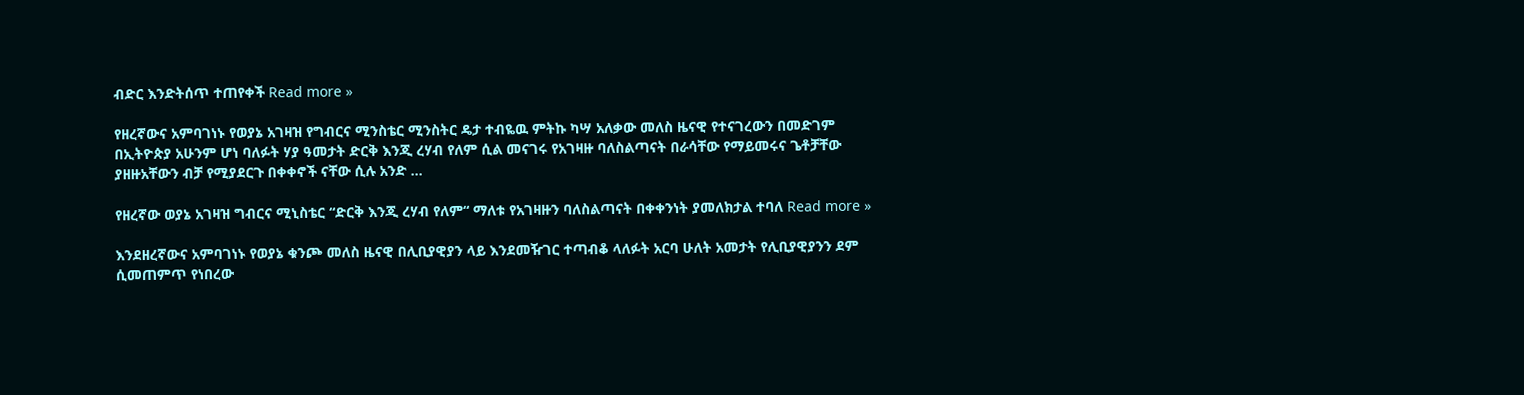ብድር እንድትሰጥ ተጠየቀች Read more »

የዘረኛውና አምባገነኑ የወያኔ አገዛዝ የግብርና ሚንስቴር ሚንስትር ዴታ ተብዬዉ ምትኩ ካሣ አለቃው መለስ ዜናዊ የተናገረውን በመድገም በኢትዮጵያ አሁንም ሆነ ባለፉት ሃያ ዓመታት ድርቅ እንጂ ረሃብ የለም ሲል መናገሩ የአገዛዙ ባለስልጣናት በራሳቸው የማይመሩና ጌቶቻቸው ያዘዙአቸውን ብቻ የሚያደርጉ በቀቀኖች ናቸው ሲሉ አንድ …

የዘረኛው ወያኔ አገዛዝ ግብርና ሚኒስቴር “ድርቅ እንጂ ረሃብ የለም“ ማለቱ የአገዛዙን ባለስልጣናት በቀቀንነት ያመለክታል ተባለ Read more »

እንደዘረኛውና አምባገነኑ የወያኔ ቁንጮ መለስ ዜናዊ በሊቢያዊያን ላይ እንደመዥገር ተጣብቆ ላለፉት አርባ ሁለት አመታት የሊቢያዊያንን ደም ሲመጠምጥ የነበረው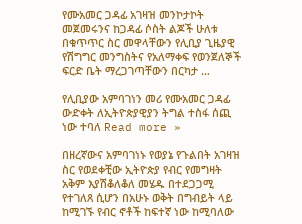የሙአመር ጋዳፊ አገዛዝ መንኮታኮት መጀመሩንና ከጋዳፊ ሶስት ልጆች ሁለቱ በቁጥጥር ስር መዋላቸውን የሊቢያ ጊዜያዊ የሽግግር መንግስትና የአለማቀፍ የወንጀለኞች ፍርድ ቤት ማረጋገጣቸውን በርካታ …

የሊቢያው አምባገነን መሪ የሙአመር ጋዳፊ ውድቀት ለኢትዮጵያዊያን ትግል ተስፋ ሰጪ ነው ተባለ Read more »

በዘረኛውና አምባገነኑ የወያኔ የጉልበት አገዛዝ ስር የወደቀቺው ኢትዮጵያ የብር የመግዛት አቅም እያሽቆለቆለ መሄዱ በተደጋጋሚ የተገለጸ ሲሆን በአሁኑ ወቅት በግብይት ላይ ከሚገኙ የብር ኖቶች ከፍተኛ ነው ከሚባለው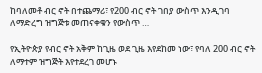ከባለመቶ ብር ኖት በተጨማሪ፣ የ200 ብር ኖት ገበያ ውስጥ እንዲገባ ለማድረግ ዝግጅቱ መጠናቀቁን የውስጥ …

የኢትዮጵያ የብር ኖት አቅም ከጊዜ ወደ ጊዜ እየደከመ ነው፣ የባለ 200 ብር ኖት ለማተም ዝግጅት እየተደረገ መሆኑ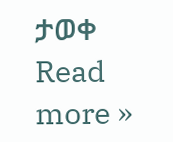ታወቀ Read more »